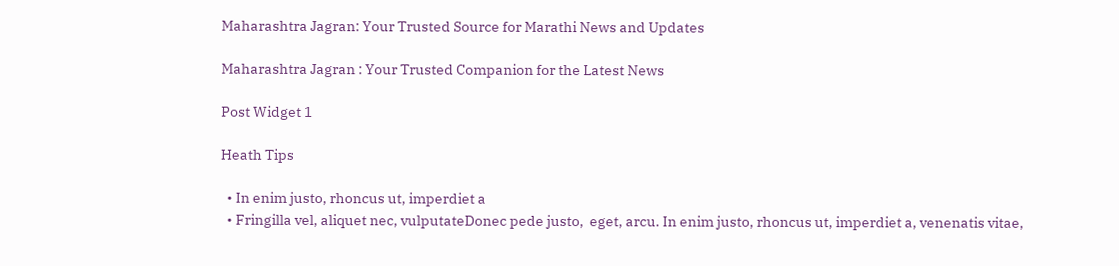Maharashtra Jagran: Your Trusted Source for Marathi News and Updates

Maharashtra Jagran : Your Trusted Companion for the Latest News

Post Widget 1

Heath Tips

  • In enim justo, rhoncus ut, imperdiet a
  • Fringilla vel, aliquet nec, vulputateDonec pede justo,  eget, arcu. In enim justo, rhoncus ut, imperdiet a, venenatis vitae,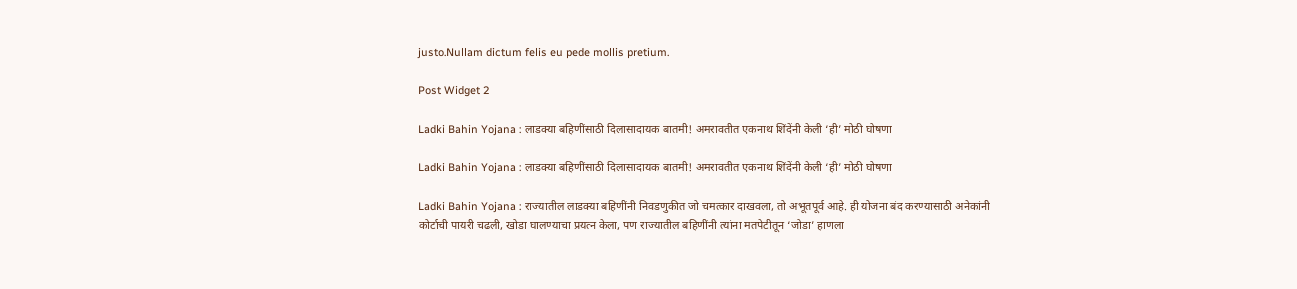justo.Nullam dictum felis eu pede mollis pretium.

Post Widget 2

Ladki Bahin Yojana : लाडक्या बहिणींसाठी दिलासादायक बातमी! अमरावतीत एकनाथ शिंदेंनी केली ‘ही’ मोठी घोषणा

Ladki Bahin Yojana : लाडक्या बहिणींसाठी दिलासादायक बातमी! अमरावतीत एकनाथ शिंदेंनी केली ‘ही’ मोठी घोषणा

Ladki Bahin Yojana : राज्यातील लाडक्या बहिणींनी निवडणुकीत जो चमत्कार दाखवला, तो अभूतपूर्व आहे. ही योजना बंद करण्यासाठी अनेकांनी कोर्टाची पायरी चढली, खोडा घालण्याचा प्रयत्न केला, पण राज्यातील बहिणींनी त्यांना मतपेटीतून ‘जोडा’ हाणला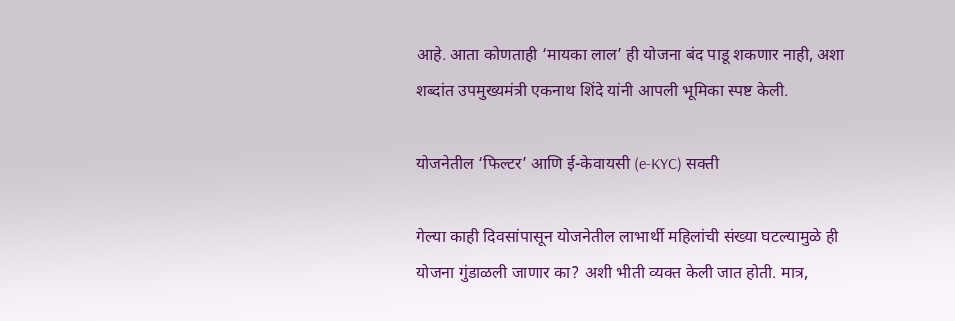आहे. आता कोणताही ‘मायका लाल’ ही योजना बंद पाडू शकणार नाही, अशा शब्दांत उपमुख्यमंत्री एकनाथ शिंदे यांनी आपली भूमिका स्पष्ट केली.

योजनेतील ‘फिल्टर’ आणि ई-केवायसी (e-KYC) सक्ती

गेल्या काही दिवसांपासून योजनेतील लाभार्थी महिलांची संख्या घटल्यामुळे ही योजना गुंडाळली जाणार का? अशी भीती व्यक्त केली जात होती. मात्र,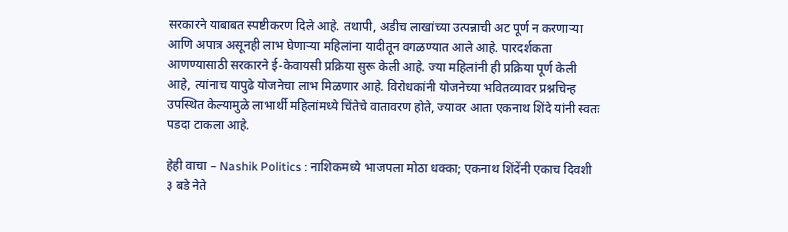सरकारने याबाबत स्पष्टीकरण दिले आहे. तथापी, अडीच लाखांच्या उत्पन्नाची अट पूर्ण न करणाऱ्या आणि अपात्र असूनही लाभ घेणाऱ्या महिलांना यादीतून वगळण्यात आले आहे. पारदर्शकता आणण्यासाठी सरकारने ई-केवायसी प्रक्रिया सुरू केली आहे. ज्या महिलांनी ही प्रक्रिया पूर्ण केली आहे, त्यांनाच यापुढे योजनेचा लाभ मिळणार आहे. विरोधकांनी योजनेच्या भवितव्यावर प्रश्नचिन्ह उपस्थित केल्यामुळे लाभार्थी महिलांमध्ये चिंतेचे वातावरण होते, ज्यावर आता एकनाथ शिंदे यांनी स्वतः पडदा टाकला आहे.

हेही वाचा – Nashik Politics : नाशिकमध्ये भाजपला मोठा धक्का; एकनाथ शिंदेंनी एकाच दिवशी ३ बडे नेते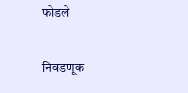फोडले

निवडणूक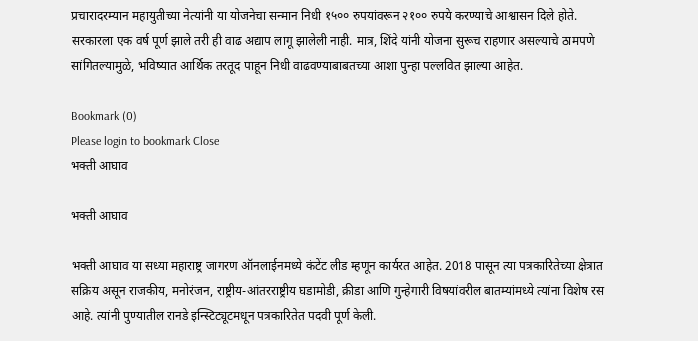प्रचारादरम्यान महायुतीच्या नेत्यांनी या योजनेचा सन्मान निधी १५०० रुपयांवरून २१०० रुपये करण्याचे आश्वासन दिले होते. सरकारला एक वर्ष पूर्ण झाले तरी ही वाढ अद्याप लागू झालेली नाही. मात्र, शिंदे यांनी योजना सुरूच राहणार असल्याचे ठामपणे सांगितल्यामुळे, भविष्यात आर्थिक तरतूद पाहून निधी वाढवण्याबाबतच्या आशा पुन्हा पल्लवित झाल्या आहेत.

Bookmark (0)
Please login to bookmark Close
भक्ती आघाव

भक्ती आघाव

भक्ती आघाव या सध्या महाराष्ट्र जागरण ऑनलाईनमध्ये कंटेंट लीड म्हणून कार्यरत आहेत. 2018 पासून त्या पत्रकारितेच्या क्षेत्रात सक्रिय असून राजकीय, मनोरंजन, राष्ट्रीय-आंतरराष्ट्रीय घडामोडी, क्रीडा आणि गुन्हेगारी विषयांवरील बातम्यांमध्ये त्यांना विशेष रस आहे. त्यांनी पुण्यातील रानडे इन्स्टिट्यूटमधून पत्रकारितेत पदवी पूर्ण केली.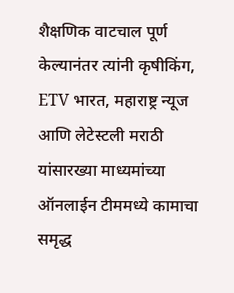शैक्षणिक वाटचाल पूर्ण केल्यानंतर त्यांनी कृषीकिंग, ETV भारत, महाराष्ट्र न्यूज आणि लेटेस्टली मराठी यांसारख्या माध्यमांच्या ऑनलाईन टीममध्ये कामाचा समृद्ध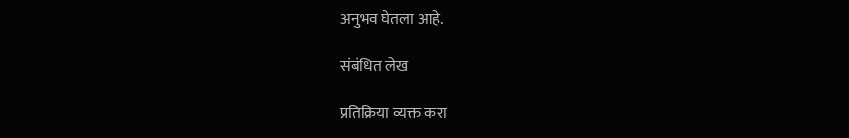अनुभव घेतला आहे.

संबंधित लेख

प्रतिक्रिया व्यक्त करा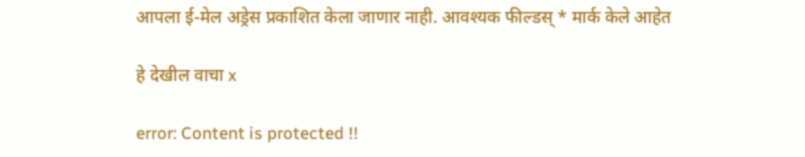आपला ई-मेल अड्रेस प्रकाशित केला जाणार नाही. आवश्यक फील्डस् * मार्क केले आहेत

हे देखील वाचा x

error: Content is protected !!